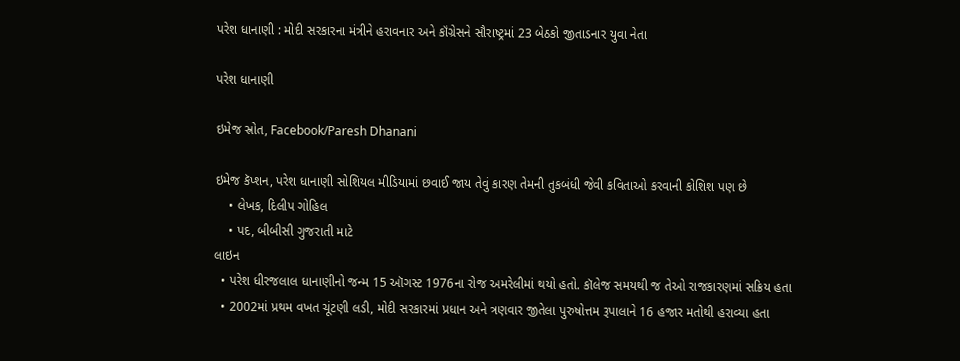પરેશ ધાનાણી : મોદી સરકારના મંત્રીને હરાવનાર અને કૉંગ્રેસને સૌરાષ્ટ્રમાં 23 બેઠકો જીતાડનાર યુવા નેતા

પરેશ ધાનાણી

ઇમેજ સ્રોત, Facebook/Paresh Dhanani

ઇમેજ કૅપ્શન, પરેશ ધાનાણી સોશિયલ મીડિયામાં છવાઈ જાય તેવું કારણ તેમની તુકબંધી જેવી કવિતાઓ કરવાની કોશિશ પણ છે
    • લેખક, દિલીપ ગોહિલ
    • પદ, બીબીસી ગુજરાતી માટે
લાઇન
  • પરેશ ધીરજલાલ ધાનાણીનો જન્મ 15 ઑગસ્ટ 1976ના રોજ અમરેલીમાં થયો હતો. કૉલેજ સમયથી જ તેઓ રાજકારણમાં સક્રિય હતા
  • 2002માં પ્રથમ વખત ચૂંટણી લડી, મોદી સરકારમાં પ્રધાન અને ત્રણવાર જીતેલા પુરુષોત્તમ રૂપાલાને 16 હજાર મતોથી હરાવ્યા હતા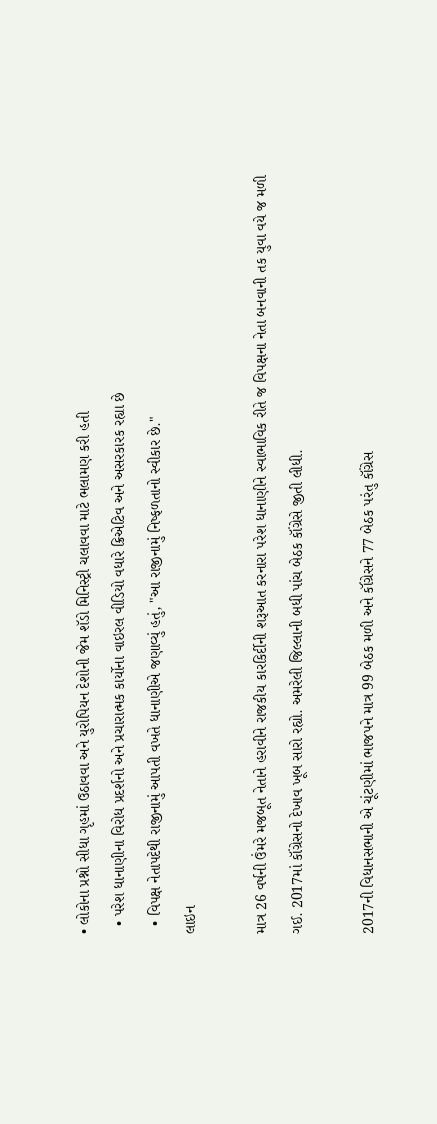• લોકોના પ્રશ્નો સીધા ગૃહમાં ઉઠાવવા અને યુરોપિયન દેશોની જેમ શૅડો મિનિસ્ટ્રી ચલાવવા માટે ભલામણ કરી હતી
  • પરેશ ધાનાણીના વિરોધ પ્રદર્શનો અને પ્રચારાત્મક કાર્યોના વાઇરલ વીડિયો વધારે ક્રિએટિવ અને અસરકારક રહ્યા છે
  • વિપક્ષ નેતાપદેથી રાજીનામું આપતી વખતે ધાનાણીએ જણાવ્યું હતું, "આ રાજીનામું નિષ્ફળતાનો સ્વીકાર છે."
લાઇન

માત્ર 26 વર્ષની ઉંમરે મજબૂત નેતાને હરાવીને રાજકીય કારકિર્દીની શરૂઆત કરનારા પરેશ ધાનાણીને સ્વાભાવિક રીતે જ વિપક્ષના નેતા બનવાની તક યુવા વયે જ મળી ગઈ. 2017માં કૉંગ્રેસનો દેખાવ ખૂબ સારો રહ્યો. અમરેલી જિલ્લાની બધી પાંચ બેઠક કૉંગ્રેસે જીતી લીધી.

2017ની વિધાનસભાની એ ચૂંટણીમાં ભાજપને માત્ર 99 બેઠક મળી અને કૉંગ્રેસને 77 બેઠક પરંતુ કૉંગ્રેસ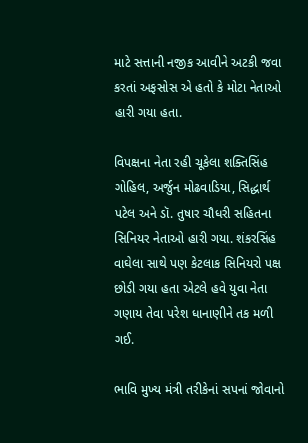માટે સત્તાની નજીક આવીને અટકી જવા કરતાં અફસોસ એ હતો કે મોટા નેતાઓ હારી ગયા હતા.

વિપક્ષના નેતા રહી ચૂકેલા શક્તિસિંહ ગોહિલ, અર્જુન મોઢવાડિયા, સિદ્ધાર્થ પટેલ અને ડૉ. તુષાર ચૌધરી સહિતના સિનિયર નેતાઓ હારી ગયા. શંકરસિંહ વાઘેલા સાથે પણ કેટલાક સિનિયરો પક્ષ છોડી ગયા હતા એટલે હવે યુવા નેતા ગણાય તેવા પરેશ ધાનાણીને તક મળી ગઈ.

ભાવિ મુખ્ય મંત્રી તરીકેનાં સપનાં જોવાનો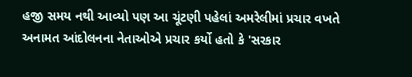હજી સમય નથી આવ્યો પણ આ ચૂંટણી પહેલાં અમરેલીમાં પ્રચાર વખતે અનામત આંદોલનના નેતાઓએ પ્રચાર કર્યો હતો કે 'સરકાર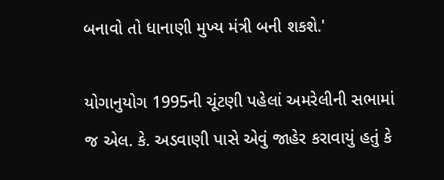બનાવો તો ધાનાણી મુખ્ય મંત્રી બની શકશે.'

યોગાનુયોગ 1995ની ચૂંટણી પહેલાં અમરેલીની સભામાં જ એલ. કે. અડવાણી પાસે એવું જાહેર કરાવાયું હતું કે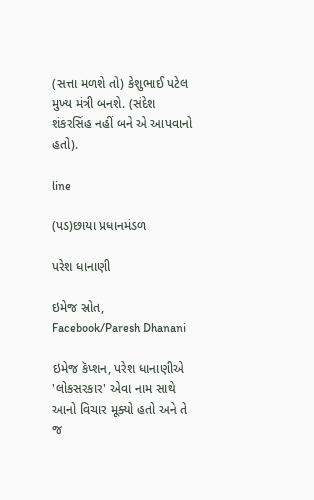(સત્તા મળશે તો) કેશુભાઈ પટેલ મુખ્ય મંત્રી બનશે. (સંદેશ શંકરસિંહ નહીં બને એ આપવાનો હતો).

line

(પડ)છાયા પ્રધાનમંડળ

પરેશ ધાનાણી

ઇમેજ સ્રોત, Facebook/Paresh Dhanani

ઇમેજ કૅપ્શન, પરેશ ધાનાણીએ 'લોકસરકાર' એવા નામ સાથે આનો વિચાર મૂક્યો હતો અને તે જ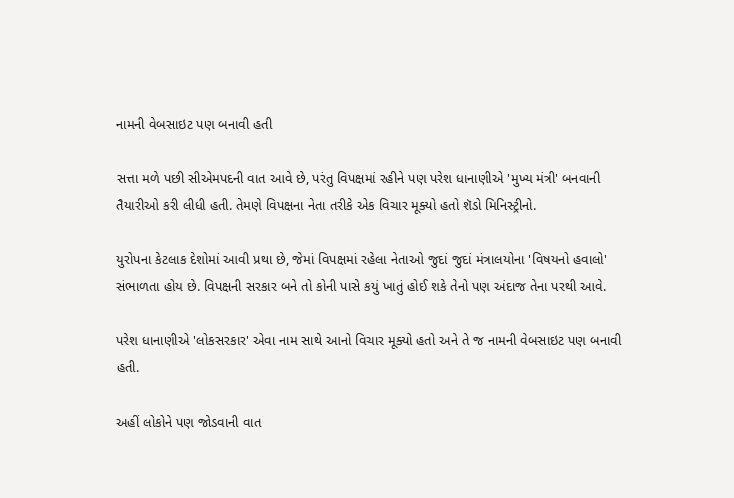નામની વેબસાઇટ પણ બનાવી હતી

સત્તા મળે પછી સીએમપદની વાત આવે છે, પરંતુ વિપક્ષમાં રહીને પણ પરેશ ધાનાણીએ 'મુખ્ય મંત્રી' બનવાની તૈયારીઓ કરી લીધી હતી. તેમણે વિપક્ષના નેતા તરીકે એક વિચાર મૂક્યો હતો શૅડો મિનિસ્ટ્રીનો.

યુરોપના કેટલાક દેશોમાં આવી પ્રથા છે, જેમાં વિપક્ષમાં રહેલા નેતાઓ જુદાં જુદાં મંત્રાલયોના 'વિષયનો હવાલો' સંભાળતા હોય છે. વિપક્ષની સરકાર બને તો કોની પાસે કયું ખાતું હોઈ શકે તેનો પણ અંદાજ તેના પરથી આવે.

પરેશ ધાનાણીએ 'લોકસરકાર' એવા નામ સાથે આનો વિચાર મૂક્યો હતો અને તે જ નામની વેબસાઇટ પણ બનાવી હતી.

અહીં લોકોને પણ જોડવાની વાત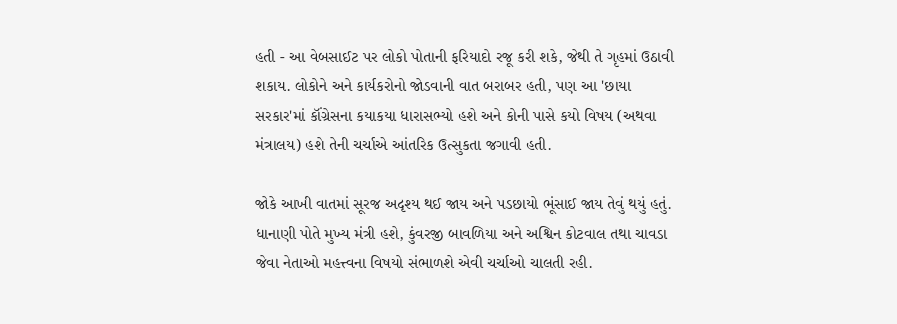હતી - આ વેબસાઈટ પર લોકો પોતાની ફરિયાદો રજૂ કરી શકે, જેથી તે ગૃહમાં ઉઠાવી શકાય. લોકોને અને કાર્યકરોનો જોડવાની વાત બરાબર હતી, પણ આ 'છાયા સરકાર'માં કૉંગ્રેસના કયાકયા ધારાસભ્યો હશે અને કોની પાસે કયો વિષય (અથવા મંત્રાલય) હશે તેની ચર્ચાએ આંતરિક ઉત્સુકતા જગાવી હતી.

જોકે આખી વાતમાં સૂરજ અદૃશ્ય થઈ જાય અને પડછાયો ભૂંસાઈ જાય તેવું થયું હતું. ધાનાણી પોતે મુખ્ય મંત્રી હશે, કુંવરજી બાવળિયા અને અશ્વિન કોટવાલ તથા ચાવડા જેવા નેતાઓ મહત્ત્વના વિષયો સંભાળશે એવી ચર્ચાઓ ચાલતી રહી.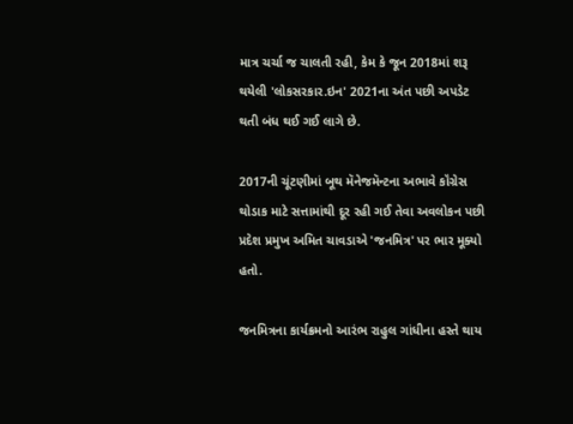માત્ર ચર્ચા જ ચાલતી રહી, કેમ કે જૂન 2018માં શરૂ થયેલી 'લોકસરકાર.ઇન' 2021ના અંત પછી અપડેટ થતી બંધ થઈ ગઈ લાગે છે.

2017ની ચૂંટણીમાં બૂથ મૅનેજમૅન્ટના અભાવે કૉંગ્રેસ થોડાક માટે સત્તામાંથી દૂર રહી ગઈ તેવા અવલોકન પછી પ્રદેશ પ્રમુખ અમિત ચાવડાએ 'જનમિત્ર' પર ભાર મૂક્યો હતો.

જનમિત્રના કાર્યક્રમનો આરંભ રાહુલ ગાંધીના હસ્તે થાય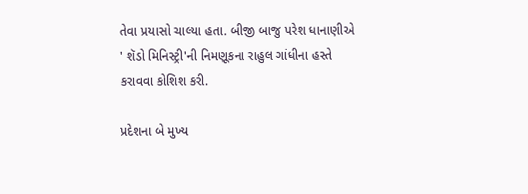તેવા પ્રયાસો ચાલ્યા હતા. બીજી બાજુ પરેશ ધાનાણીએ ' શૅડો મિનિસ્ટ્રી'ની નિમણૂકના રાહુલ ગાંધીના હસ્તે કરાવવા કોશિશ કરી.

પ્રદેશના બે મુખ્ય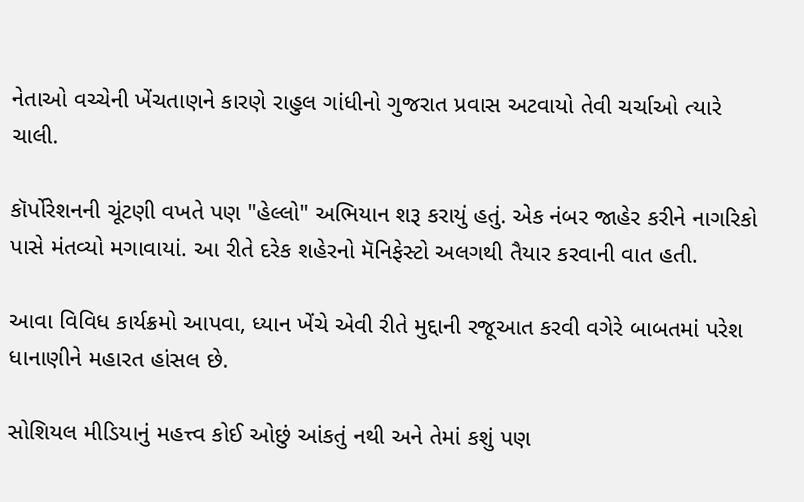નેતાઓ વચ્ચેની ખેંચતાણને કારણે રાહુલ ગાંધીનો ગુજરાત પ્રવાસ અટવાયો તેવી ચર્ચાઓ ત્યારે ચાલી.

કૉર્પોરેશનની ચૂંટણી વખતે પણ "હેલ્લો" અભિયાન શરૂ કરાયું હતું. એક નંબર જાહેર કરીને નાગરિકો પાસે મંતવ્યો મગાવાયાં. આ રીતે દરેક શહેરનો મૅનિફેસ્ટો અલગથી તૈયાર કરવાની વાત હતી.

આવા વિવિધ કાર્યક્રમો આપવા, ધ્યાન ખેંચે એવી રીતે મુદ્દાની રજૂઆત કરવી વગેરે બાબતમાં પરેશ ધાનાણીને મહારત હાંસલ છે.

સોશિયલ મીડિયાનું મહત્ત્વ કોઈ ઓછું આંકતું નથી અને તેમાં કશું પણ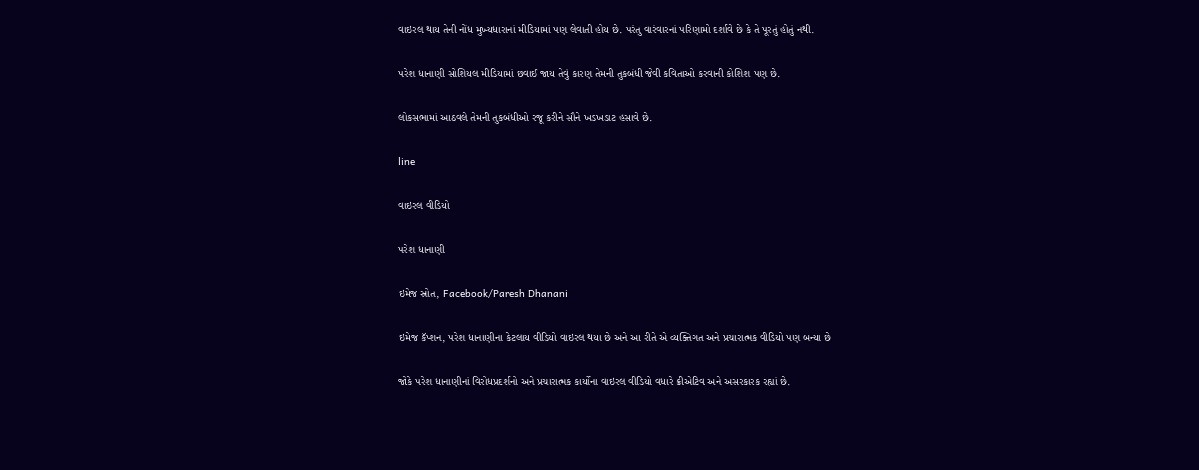વાઇરલ થાય તેની નોંધ મુખ્યધારાનાં મીડિયામાં પણ લેવાતી હોય છે. પરંતુ વારંવારનાં પરિણામો દર્શાવે છે કે તે પૂરતું હોતું નથી.

પરેશ ધાનાણી સોશિયલ મીડિયામાં છવાઈ જાય તેવું કારણ તેમની તુકબંધી જેવી કવિતાઓ કરવાની કોશિશ પણ છે.

લોકસભામાં આઠવલે તેમની તુકબંધીઓ રજૂ કરીને સૌને ખડખડાટ હસાવે છે.

line

વાઇરલ વીડિયો

પરેશ ધાનાણી

ઇમેજ સ્રોત, Facebook/Paresh Dhanani

ઇમેજ કૅપ્શન, પરેશ ધાનાણીના કેટલાય વીડિયો વાઇરલ થયા છે અને આ રીતે એ વ્યક્તિગત અને પ્રચારાત્મક વીડિયો પણ બન્યા છે

જોકે પરેશ ધાનાણીનાં વિરોધપ્રદર્શનો અને પ્રચારાત્મક કાર્યોના વાઇરલ વીડિયો વધારે ક્રીએટિવ અને અસરકારક રહ્યાં છે.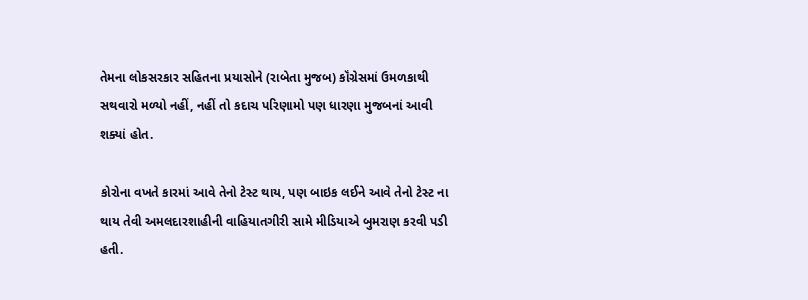તેમના લોકસરકાર સહિતના પ્રયાસોને (રાબેતા મુજબ) કૉંગ્રેસમાં ઉમળકાથી સથવારો મળ્યો નહીં, નહીં તો કદાચ પરિણામો પણ ધારણા મુજબનાં આવી શક્યાં હોત.

કોરોના વખતે કારમાં આવે તેનો ટેસ્ટ થાય, પણ બાઇક લઈને આવે તેનો ટેસ્ટ ના થાય તેવી અમલદારશાહીની વાહિયાતગીરી સામે મીડિયાએ બુમરાણ કરવી પડી હતી.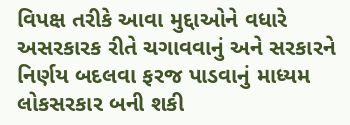વિપક્ષ તરીકે આવા મુદ્દાઓને વધારે અસરકારક રીતે ચગાવવાનું અને સરકારને નિર્ણય બદલવા ફરજ પાડવાનું માધ્યમ લોકસરકાર બની શકી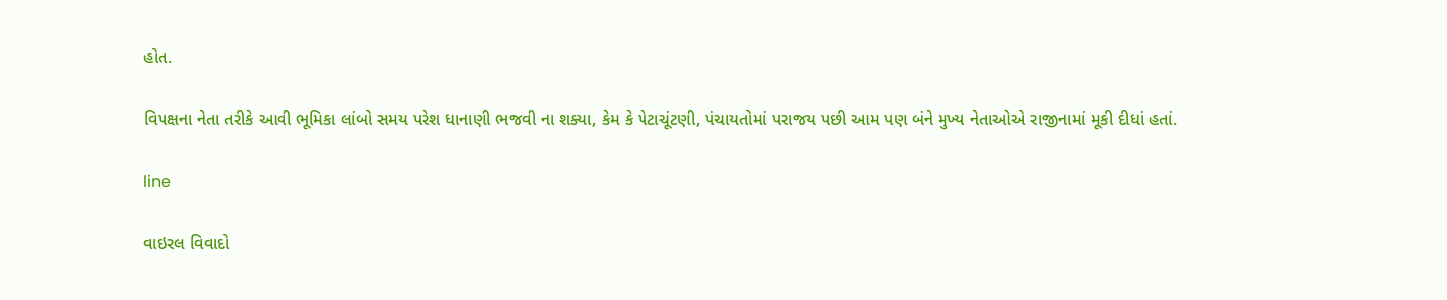હોત.

વિપક્ષના નેતા તરીકે આવી ભૂમિકા લાંબો સમય પરેશ ધાનાણી ભજવી ના શક્યા, કેમ કે પેટાચૂંટણી, પંચાયતોમાં પરાજય પછી આમ પણ બંને મુખ્ય નેતાઓએ રાજીનામાં મૂકી દીધાં હતાં.

line

વાઇરલ વિવાદો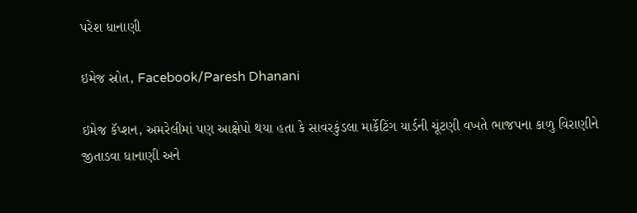પરેશ ધાનાણી

ઇમેજ સ્રોત, Facebook/Paresh Dhanani

ઇમેજ કૅપ્શન, અમરેલીમાં પણ આક્ષેપો થયા હતા કે સાવરકુંડલા માર્કેટિંગ યાર્ડની ચૂંટણી વખતે ભાજપના કાળુ વિરાણીને જીતાડવા ધાનાણી અને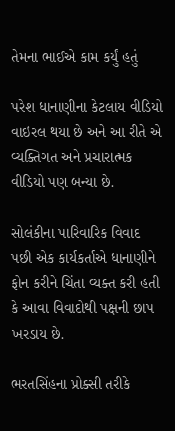તેમના ભાઈએ કામ કર્યું હતું

પરેશ ધાનાણીના કેટલાય વીડિયો વાઇરલ થયા છે અને આ રીતે એ વ્યક્તિગત અને પ્રચારાત્મક વીડિયો પણ બન્યા છે.

સોલંકીના પારિવારિક વિવાદ પછી એક કાર્યકર્તાએ ધાનાણીને ફોન કરીને ચિંતા વ્યક્ત કરી હતી કે આવા વિવાદોથી પક્ષની છાપ ખરડાય છે.

ભરતસિંહના પ્રોક્સી તરીકે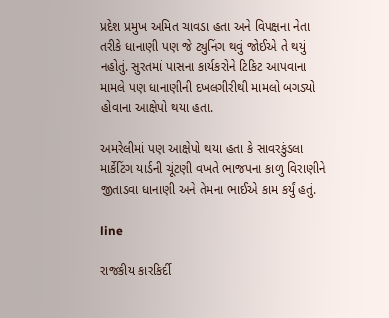પ્રદેશ પ્રમુખ અમિત ચાવડા હતા અને વિપક્ષના નેતા તરીકે ધાનાણી પણ જે ટ્યુનિંગ થવું જોઈએ તે થયું નહોતું. સુરતમાં પાસના કાર્યકરોને ટિકિટ આપવાના મામલે પણ ધાનાણીની દખલગીરીથી મામલો બગડ્યો હોવાના આક્ષેપો થયા હતા.

અમરેલીમાં પણ આક્ષેપો થયા હતા કે સાવરકુંડલા માર્કેટિંગ યાર્ડની ચૂંટણી વખતે ભાજપના કાળુ વિરાણીને જીતાડવા ધાનાણી અને તેમના ભાઈએ કામ કર્યું હતું.

line

રાજકીય કારકિર્દી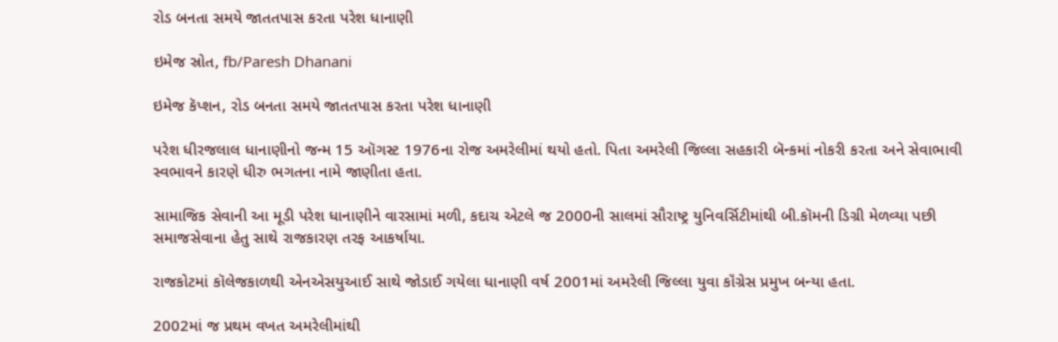રોડ બનતા સમયે જાતતપાસ કરતા પરેશ ધાનાણી

ઇમેજ સ્રોત, fb/Paresh Dhanani

ઇમેજ કૅપ્શન, રોડ બનતા સમયે જાતતપાસ કરતા પરેશ ધાનાણી

પરેશ ધીરજલાલ ધાનાણીનો જન્મ 15 ઑગસ્ટ 1976ના રોજ અમરેલીમાં થયો હતો. પિતા અમરેલી જિલ્લા સહકારી બૅન્કમાં નોકરી કરતા અને સેવાભાવી સ્વભાવને કારણે ધીરુ ભગતના નામે જાણીતા હતા.

સામાજિક સેવાની આ મૂડી પરેશ ધાનાણીને વારસામાં મળી, કદાચ એટલે જ 2000ની સાલમાં સૌરાષ્ટ્ર યુનિવર્સિટીમાંથી બી.કૉમની ડિગ્રી મેળવ્યા પછી સમાજસેવાના હેતુ સાથે રાજકારણ તરફ આકર્ષાયા.

રાજકોટમાં કૉલેજકાળથી એનએસયુઆઈ સાથે જોડાઈ ગયેલા ધાનાણી વર્ષ 2001માં અમરેલી જિલ્લા યુવા કૉંગ્રેસ પ્રમુખ બન્યા હતા.

2002માં જ પ્રથમ વખત અમરેલીમાંથી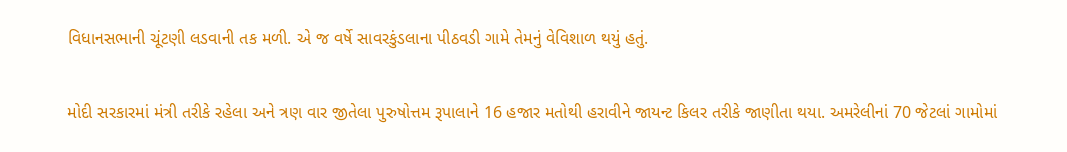વિધાનસભાની ચૂંટણી લડવાની તક મળી. એ જ વર્ષે સાવરકુંડલાના પીઠવડી ગામે તેમનું વેવિશાળ થયું હતું.

મોદી સરકારમાં મંત્રી તરીકે રહેલા અને ત્રણ વાર જીતેલા પુરુષોત્તમ રૂપાલાને 16 હજાર મતોથી હરાવીને જાયન્ટ કિલર તરીકે જાણીતા થયા. અમરેલીનાં 70 જેટલાં ગામોમાં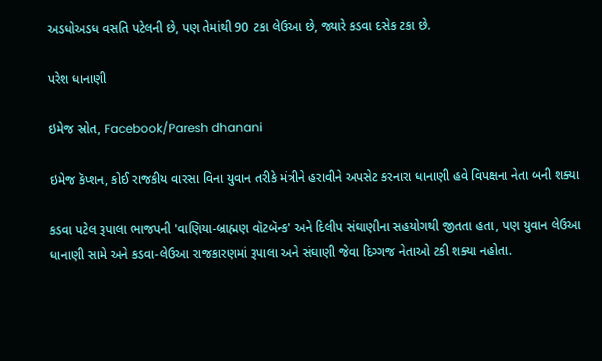અડધોઅડધ વસતિ પટેલની છે, પણ તેમાંથી 90 ટકા લેઉઆ છે, જ્યારે કડવા દસેક ટકા છે.

પરેશ ધાનાણી

ઇમેજ સ્રોત, Facebook/Paresh dhanani

ઇમેજ કૅપ્શન, કોઈ રાજકીય વારસા વિના યુવાન તરીકે મંત્રીને હરાવીને અપસેટ કરનારા ધાનાણી હવે વિપક્ષના નેતા બની શક્યા

કડવા પટેલ રૂપાલા ભાજપની 'વાણિયા-બ્રાહ્મણ વૉટબૅન્ક' અને દિલીપ સંઘાણીના સહયોગથી જીતતા હતા, પણ યુવાન લેઉઆ ધાનાણી સામે અને કડવા-લેઉઆ રાજકારણમાં રૂપાલા અને સંઘાણી જેવા દિગ્ગજ નેતાઓ ટકી શક્યા નહોતા.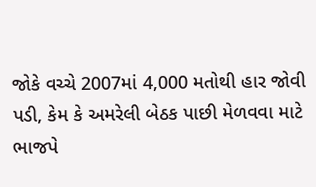જોકે વચ્ચે 2007માં 4,000 મતોથી હાર જોવી પડી, કેમ કે અમરેલી બેઠક પાછી મેળવવા માટે ભાજપે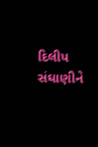દિલીપ સંઘાણીને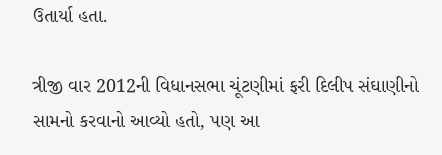ઉતાર્યા હતા.

ત્રીજી વાર 2012ની વિધાનસભા ચૂંટણીમાં ફરી દિલીપ સંઘાણીનો સામનો કરવાનો આવ્યો હતો, પણ આ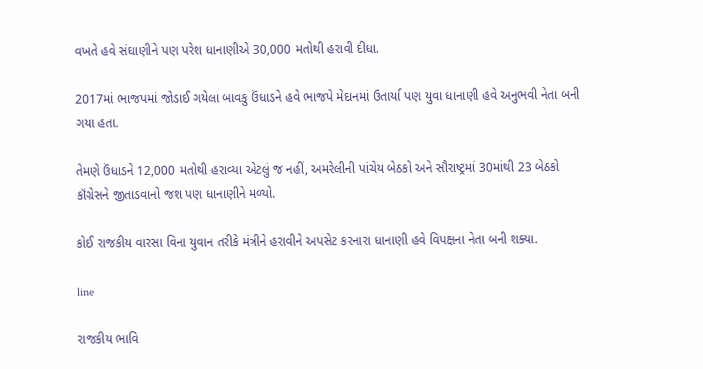વખતે હવે સંઘાણીને પણ પરેશ ધાનાણીએ 30,000 મતોથી હરાવી દીધા.

2017માં ભાજપમાં જોડાઈ ગયેલા બાવકુ ઉંધાડને હવે ભાજપે મેદાનમાં ઉતાર્યા પણ યુવા ધાનાણી હવે અનુભવી નેતા બની ગયા હતા.

તેમણે ઉંધાડને 12,000 મતોથી હરાવ્યા એટલું જ નહીં, અમરેલીની પાંચેય બેઠકો અને સૌરાષ્ટ્રમાં 30માંથી 23 બેઠકો કૉંગ્રેસને જીતાડવાનો જશ પણ ધાનાણીને મળ્યો.

કોઈ રાજકીય વારસા વિના યુવાન તરીકે મંત્રીને હરાવીને અપસેટ કરનારા ધાનાણી હવે વિપક્ષના નેતા બની શક્યા.

line

રાજકીય ભાવિ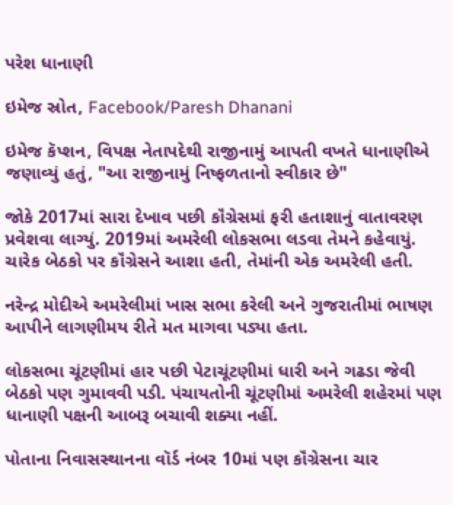પરેશ ધાનાણી

ઇમેજ સ્રોત, Facebook/Paresh Dhanani

ઇમેજ કૅપ્શન, વિપક્ષ નેતાપદેથી રાજીનામું આપતી વખતે ધાનાણીએ જણાવ્યું હતું, "આ રાજીનામું નિષ્ફળતાનો સ્વીકાર છે"

જોકે 2017માં સારા દેખાવ પછી કૉંગ્રેસમાં ફરી હતાશાનું વાતાવરણ પ્રવેશવા લાગ્યું. 2019માં અમરેલી લોકસભા લડવા તેમને કહેવાયું. ચારેક બેઠકો પર કૉંગ્રેસને આશા હતી, તેમાંની એક અમરેલી હતી.

નરેન્દ્ર મોદીએ અમરેલીમાં ખાસ સભા કરેલી અને ગુજરાતીમાં ભાષણ આપીને લાગણીમય રીતે મત માગવા પડ્યા હતા.

લોકસભા ચૂંટણીમાં હાર પછી પેટાચૂંટણીમાં ધારી અને ગઢડા જેવી બેઠકો પણ ગુમાવવી પડી. પંચાયતોની ચૂંટણીમાં અમરેલી શહેરમાં પણ ધાનાણી પક્ષની આબરૂ બચાવી શક્યા નહીં.

પોતાના નિવાસસ્થાનના વૉર્ડ નંબર 10માં પણ કૉંગ્રેસના ચાર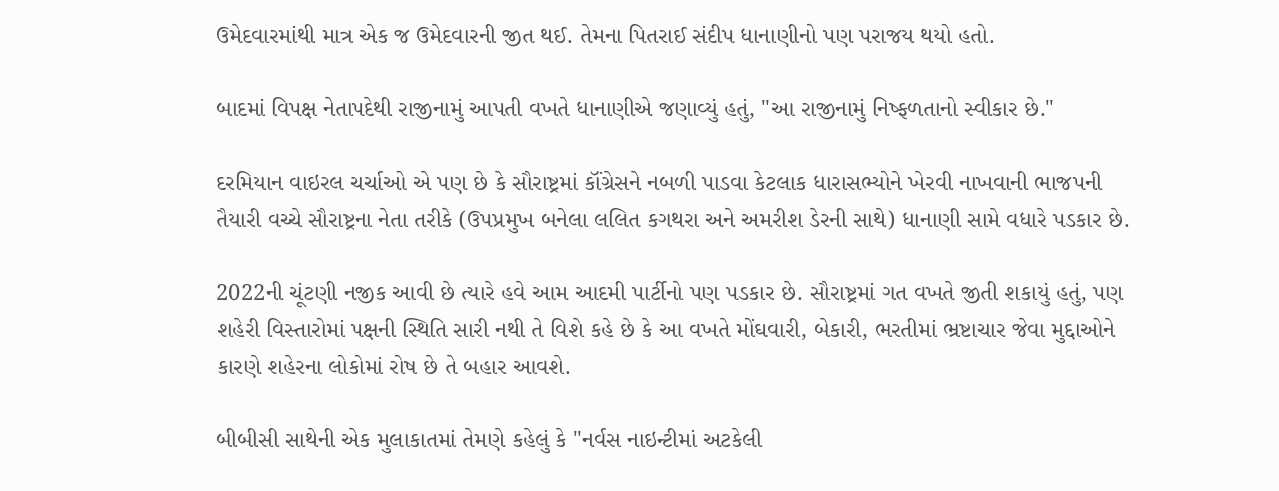ઉમેદવારમાંથી માત્ર એક જ ઉમેદવારની જીત થઈ. તેમના પિતરાઈ સંદીપ ધાનાણીનો પણ પરાજય થયો હતો.

બાદમાં વિપક્ષ નેતાપદેથી રાજીનામું આપતી વખતે ધાનાણીએ જણાવ્યું હતું, "આ રાજીનામું નિષ્ફળતાનો સ્વીકાર છે."

દરમિયાન વાઇરલ ચર્ચાઓ એ પણ છે કે સૌરાષ્ટ્રમાં કૉંગ્રેસને નબળી પાડવા કેટલાક ધારાસભ્યોને ખેરવી નાખવાની ભાજપની તૈયારી વચ્ચે સૌરાષ્ટ્રના નેતા તરીકે (ઉપપ્રમુખ બનેલા લલિત કગથરા અને અમરીશ ડેરની સાથે) ધાનાણી સામે વધારે પડકાર છે.

2022ની ચૂંટણી નજીક આવી છે ત્યારે હવે આમ આદમી પાર્ટીનો પણ પડકાર છે. સૌરાષ્ટ્રમાં ગત વખતે જીતી શકાયું હતું, પણ શહેરી વિસ્તારોમાં પક્ષની સ્થિતિ સારી નથી તે વિશે કહે છે કે આ વખતે મોંઘવારી, બેકારી, ભરતીમાં ભ્રષ્ટાચાર જેવા મુદ્દાઓને કારણે શહેરના લોકોમાં રોષ છે તે બહાર આવશે.

બીબીસી સાથેની એક મુલાકાતમાં તેમણે કહેલું કે "નર્વસ નાઇન્ટીમાં અટકેલી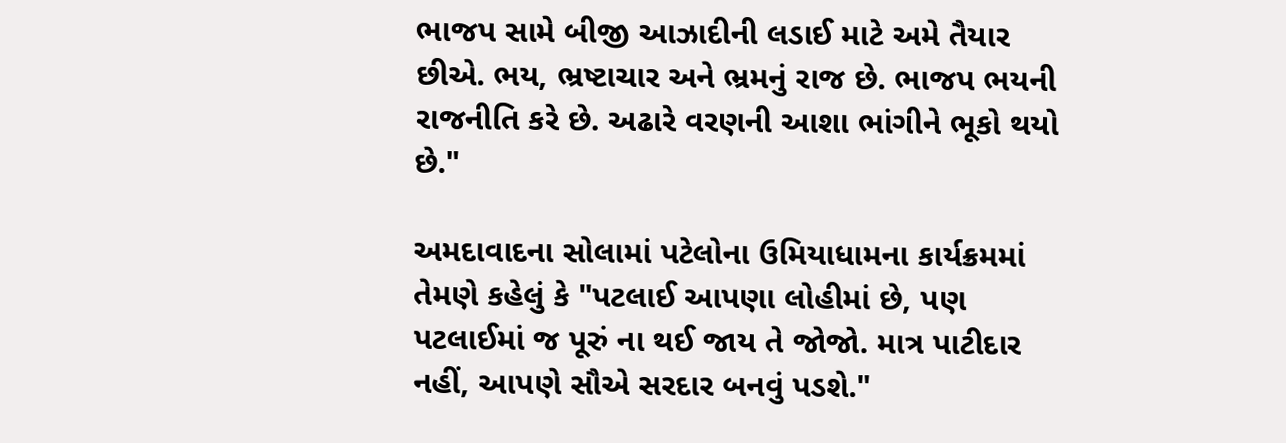ભાજપ સામે બીજી આઝાદીની લડાઈ માટે અમે તૈયાર છીએ. ભય, ભ્રષ્ટાચાર અને ભ્રમનું રાજ છે. ભાજપ ભયની રાજનીતિ કરે છે. અઢારે વરણની આશા ભાંગીને ભૂકો થયો છે."

અમદાવાદના સોલામાં પટેલોના ઉમિયાધામના કાર્યક્રમમાં તેમણે કહેલું કે "પટલાઈ આપણા લોહીમાં છે, પણ પટલાઈમાં જ પૂરું ના થઈ જાય તે જોજો. માત્ર પાટીદાર નહીં, આપણે સૌએ સરદાર બનવું પડશે."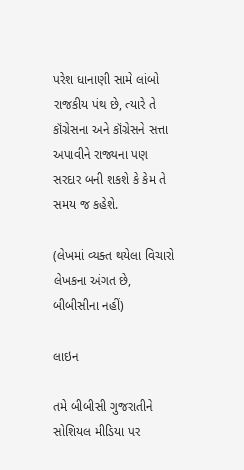પરેશ ધાનાણી સામે લાંબો રાજકીય પંથ છે, ત્યારે તે કૉંગ્રેસના અને કૉંગ્રેસને સત્તા અપાવીને રાજ્યના પણ સરદાર બની શકશે કે કેમ તે સમય જ કહેશે.

(લેખમાં વ્યક્ત થયેલા વિચારો લેખકના અંગત છે, બીબીસીના નહીં)

લાઇન

તમે બીબીસી ગુજરાતીને સોશિયલ મીડિયા પર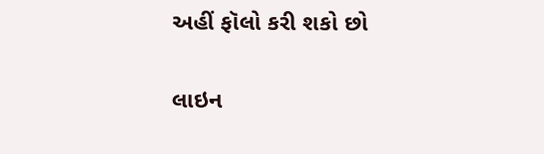અહીં ફૉલો કરી શકો છો

લાઇન